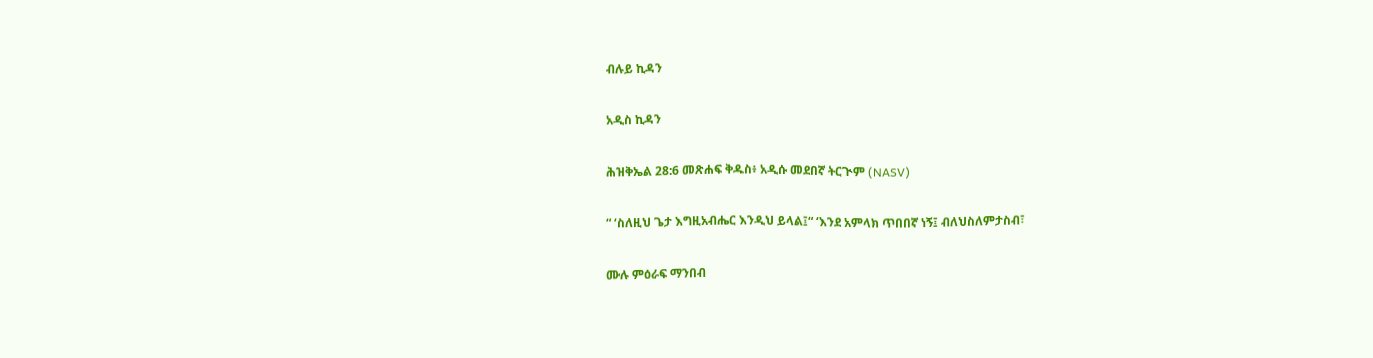ብሉይ ኪዳን

አዲስ ኪዳን

ሕዝቅኤል 28:6 መጽሐፍ ቅዱስ፥ አዲሱ መደበኛ ትርጒም (NASV)

“ ‘ስለዚህ ጌታ እግዚአብሔር እንዲህ ይላል፤“ ‘እንደ አምላክ ጥበበኛ ነኝ፤ ብለህስለምታስብ፣

ሙሉ ምዕራፍ ማንበብ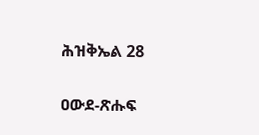ሕዝቅኤል 28

ዐውደ-ጽሑፍ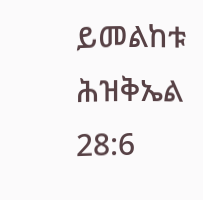ይመልከቱ ሕዝቅኤል 28:6